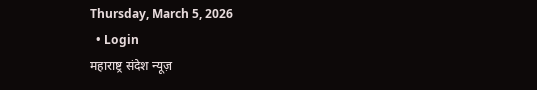Thursday, March 5, 2026
  • Login
महाराष्ट्र संदेश न्यूज़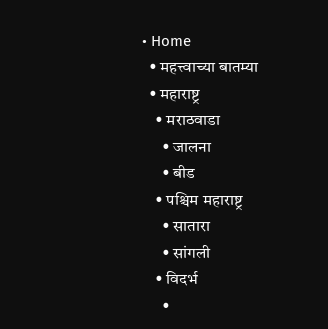• Home
  • महत्त्वाच्या बातम्या
  • महाराष्ट्र
    • मराठवाडा
      • जालना
      • बीड
    • पश्चिम महाराष्ट्र
      • सातारा
      • सांगली
    • विदर्भ
      •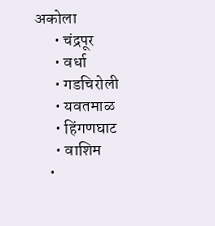अकोला
      • चंद्रपूर
      • वर्धा
      • गडचिरोली
      • यवतमाळ
      • हिंगणघाट
      • वाशिम
    •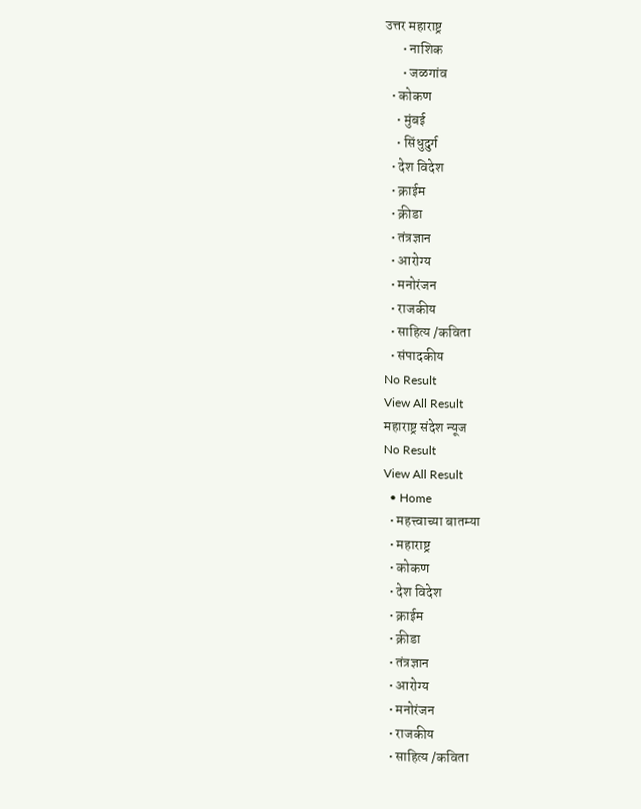उत्तर महाराष्ट्र
      • नाशिक
      • जळगांव
  • कोकण
    • मुंबई
    • सिंधुदुर्ग
  • देश विदेश
  • क्राईम
  • क्रीडा
  • तंत्रज्ञान
  • आरोग्य
  • मनोरंजन
  • राजकीय
  • साहित्य /कविता
  • संपादकीय
No Result
View All Result
महाराष्ट्र संदेश न्यूज
No Result
View All Result
  • Home
  • महत्त्वाच्या बातम्या
  • महाराष्ट्र
  • कोकण
  • देश विदेश
  • क्राईम
  • क्रीडा
  • तंत्रज्ञान
  • आरोग्य
  • मनोरंजन
  • राजकीय
  • साहित्य /कविता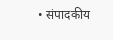• संपादकीय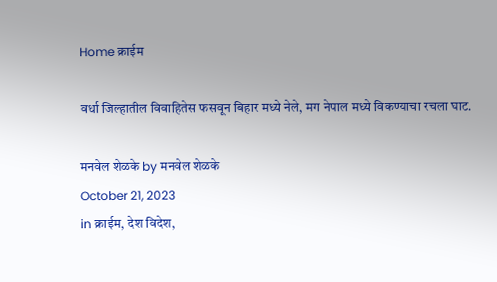Home क्राईम

वर्धा जिल्हातील विवाहितेस फसवून बिहार मध्ये नेले, मग नेपाल मध्ये विकण्याचा रचला घाट.

मनवेल शेळके by मनवेल शेळके
October 21, 2023
in क्राईम, देश विदेश,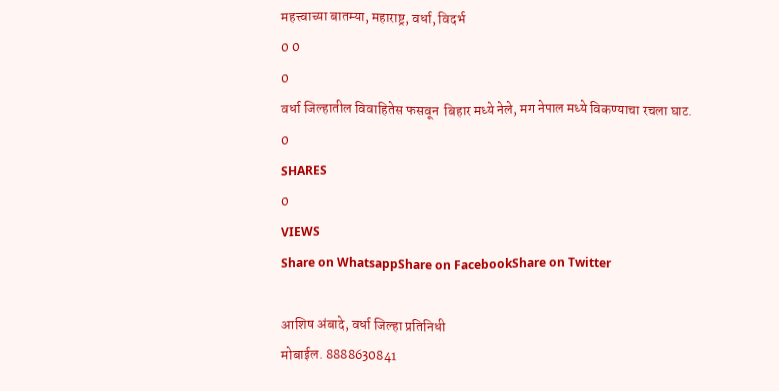महत्त्वाच्या बातम्या, महाराष्ट्र, वर्धा, विदर्भ
0 0
0
वर्धा जिल्हातील विवाहितेस फसवून  बिहार मध्ये नेले, मग नेपाल मध्ये विकण्याचा रचला घाट.
0
SHARES
0
VIEWS
Share on WhatsappShare on FacebookShare on Twitter

आशिष अंबादे, वर्धा जिल्हा प्रतिनिधी
मोबाईल. 8888630841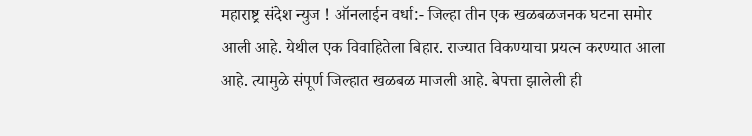महाराष्ट्र संदेश न्युज ! ऑनलाईन वर्धा:- जिल्हा तीन एक खळबळजनक घटना समोर आली आहे. येथील एक विवाहितेला बिहार. राज्यात विकण्याचा प्रयत्न करण्यात आला आहे. त्यामुळे संपूर्ण जिल्हात खळबळ माजली आहे. बेपत्ता झालेली ही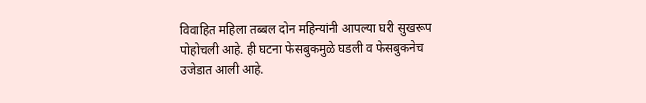विवाहित महिला तब्बल दोन महिन्यांनी आपल्या घरी सुखरूप पोहोचली आहे. ही घटना फेसबुकमुळे घडली व फेसबुकनेच उजेडात आली आहे.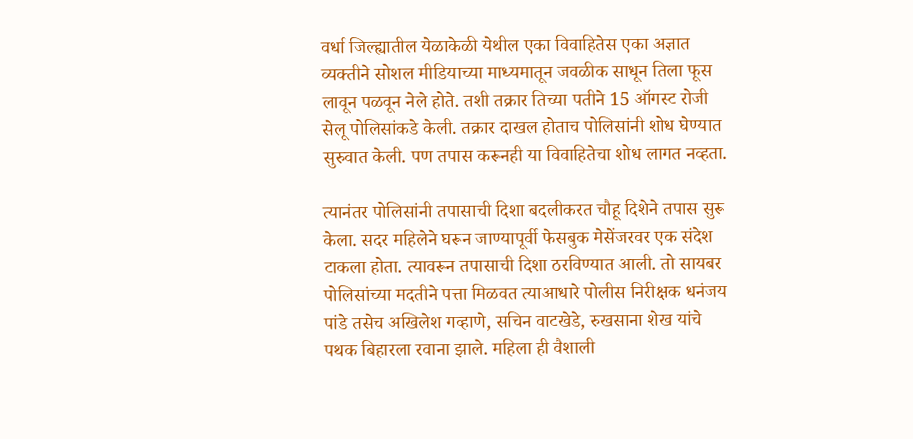वर्धा जिल्ह्यातील येळाकेळी येथील एका विवाहितेस एका अज्ञात व्यक्तीने सोशल मीडियाच्या माध्यमातून जवळीक साधून तिला फूस लावून पळवून नेले होते. तशी तक्रार तिच्या पतीने 15 ऑगस्ट रोजी सेलू पोलिसांकडे केली. तक्रार दाखल होताच पोलिसांनी शोध घेण्यात सुरुवात केली. पण तपास करूनही या विवाहितेचा शोध लागत नव्हता.

त्यानंतर पोलिसांनी तपासाची दिशा बदलीकरत चौहू दिशेने तपास सुरू केला. सदर महिलेने घरून जाण्यापूर्वी फेसबुक मेसेंजरवर एक संदेश टाकला होता. त्यावरून तपासाची दिशा ठरविण्यात आली. तो सायबर पोलिसांच्या मदतीने पत्ता मिळवत त्याआधारे पोलीस निरीक्षक धनंजय पांडे तसेच अखिलेश गव्हाणे, सचिन वाटखेडे, रुखसाना शेख यांचे पथक बिहारला रवाना झाले. महिला ही वैशाली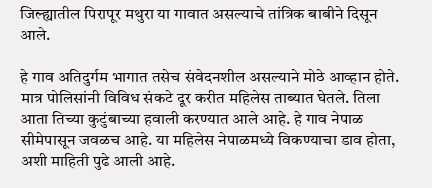जिल्ह्यातील पिरापूर मथुरा या गावात असल्याचे तांत्रिक बाबीने दिसून आले.

हे गाव अतिदुर्गम भागात तसेच संवेदनशील असल्याने मोठे आव्हान होते. मात्र पोलिसांनी विविध संकटे दूर करीत महिलेस ताब्यात घेतले. तिला आता तिच्या कुटुंबाच्या हवाली करण्यात आले आहे. हे गाव नेपाळ सीमेपासून जवळच आहे. या महिलेस नेपाळमध्ये विकण्याचा डाव होता, अशी माहिती पुढे आली आहे.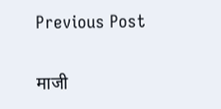Previous Post

माजी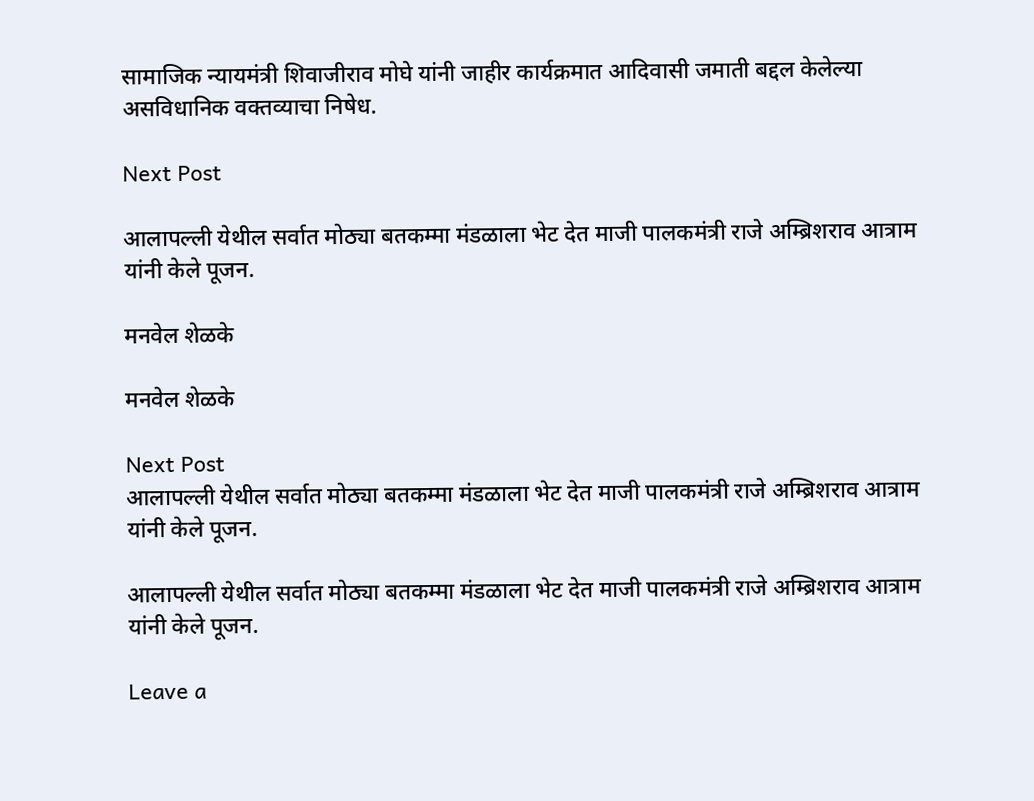सामाजिक न्यायमंत्री शिवाजीराव मोघे यांनी जाहीर कार्यक्रमात आदिवासी जमाती बद्दल केलेल्या असविधानिक वक्तव्याचा निषेध.

Next Post

आलापल्ली येथील सर्वात मोठ्या बतकम्मा मंडळाला भेट देत माजी पालकमंत्री राजे अम्ब्रिशराव आत्राम यांनी केले पूजन.

मनवेल शेळके

मनवेल शेळके

Next Post
आलापल्ली येथील सर्वात मोठ्या बतकम्मा मंडळाला भेट देत माजी पालकमंत्री राजे अम्ब्रिशराव आत्राम यांनी केले पूजन.

आलापल्ली येथील सर्वात मोठ्या बतकम्मा मंडळाला भेट देत माजी पालकमंत्री राजे अम्ब्रिशराव आत्राम यांनी केले पूजन.

Leave a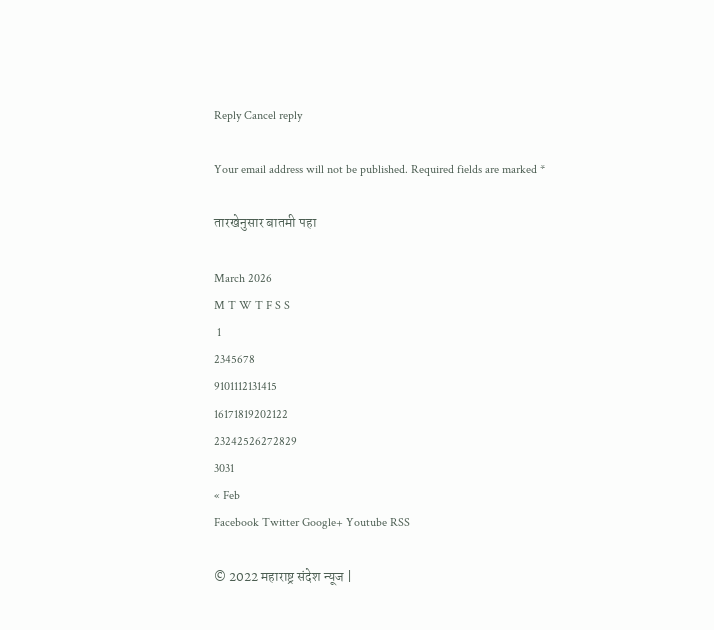Reply Cancel reply

Your email address will not be published. Required fields are marked *

तारखेनुसार बातमी पहा

March 2026
M T W T F S S
 1
2345678
9101112131415
16171819202122
23242526272829
3031
« Feb
Facebook Twitter Google+ Youtube RSS

© 2022 महाराष्ट्र संदेश न्यूज |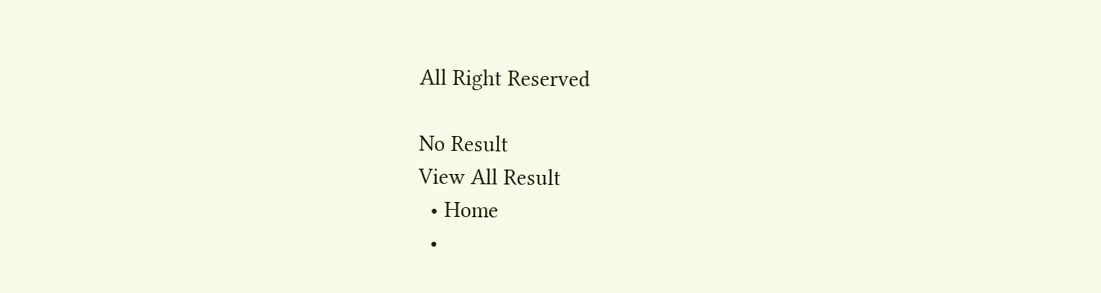All Right Reserved

No Result
View All Result
  • Home
  •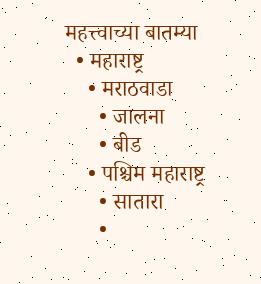महत्त्वाच्या बातम्या
  • महाराष्ट्र
    • मराठवाडा
      • जालना
      • बीड
    • पश्चिम महाराष्ट्र
      • सातारा
      •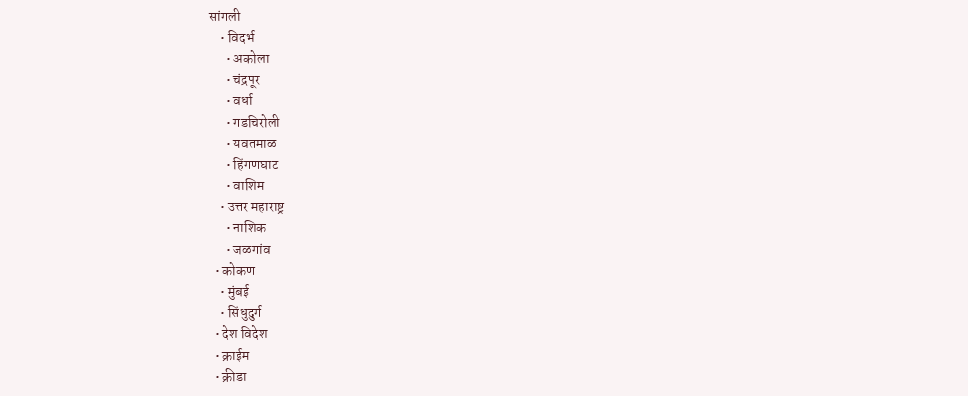सांगली
    • विदर्भ
      • अकोला
      • चंद्रपूर
      • वर्धा
      • गडचिरोली
      • यवतमाळ
      • हिंगणघाट
      • वाशिम
    • उत्तर महाराष्ट्र
      • नाशिक
      • जळगांव
  • कोकण
    • मुंबई
    • सिंधुदुर्ग
  • देश विदेश
  • क्राईम
  • क्रीडा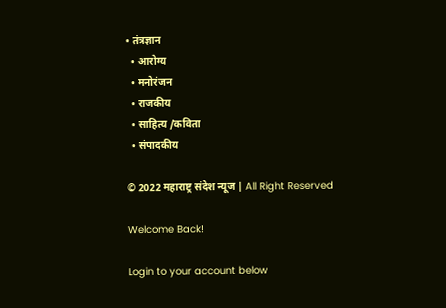• तंत्रज्ञान
  • आरोग्य
  • मनोरंजन
  • राजकीय
  • साहित्य /कविता
  • संपादकीय

© 2022 महाराष्ट्र संदेश न्यूज | All Right Reserved

Welcome Back!

Login to your account below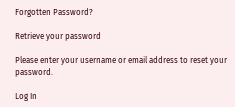Forgotten Password?

Retrieve your password

Please enter your username or email address to reset your password.

Log In